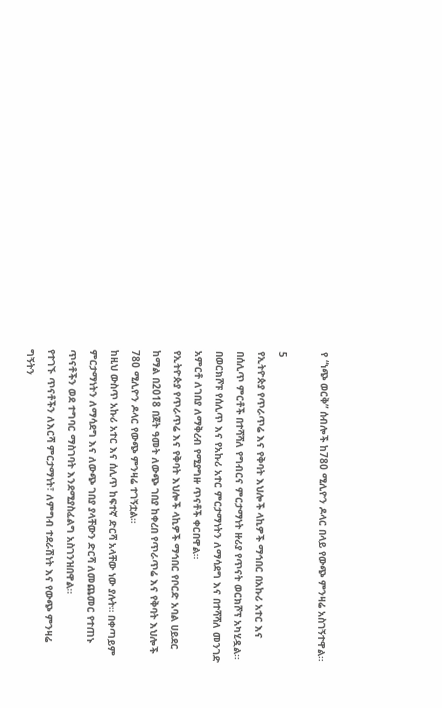የ “ነጭ ወርቅ” ሰብሎች ከ780 ሚሊዮን ዶላር በላይ የውጭ ምንዛሬ አስገኝተዋል።

5
የኢትዮጵያ የጥራጥሬ እና የቅባት እህሎች ላኪዎች ማኅበር በአኩሪ አተር እና በሰሊጥ ምርቶች በተሻሻለ የግብርና ምርታማነት ዙሪያ የጥናት ወርክሾፕ አካሂዷል።
በወርክሾፑ የሰሊጥ እና የአኩሪ አተር ምርታማነትን ለማሳደግ እና በተሻሻለ መንገድ አምርቶ ለገበያ ለማቅረብ የሚያግዙ ጥናቶች ቀርበዋል።
የኢትዮጵያ የጥራጥሬ እና የቅባት እህሎች ላኪዎች ማኅበር የቦርድ አባል ሀይደር ከማል በ2018 በጀት ዓመት ለውጭ ገበያ ከቀረበ የጥራጥሬ እና የቅባት እህሎች 780 ሚሊዮን ዶላር የውጭ ምንዛሬ ተገኝቷል።
ከዚህ ውስጥ አኩሪ አተር እና ሰሊጥ ከፍተኛ ድርሻ አላቸው ነው ያሉት። በቀጣይም ምርታማነትን ለማሳደግ እና ለውጭ ገበያ ያላቸውን ድርሻ ለመጨመር የተጠኑ ጥናቶችን ወደ ተግባር ማስገባት እንደሚያስፈልግ አስገንዝበዋል።
የተገኙ ጥናቶችን ለእርሻ ምርታማነት፣ ለምግብ ተደራሽነት እና የውጭ ምንዛሬ ግኝትን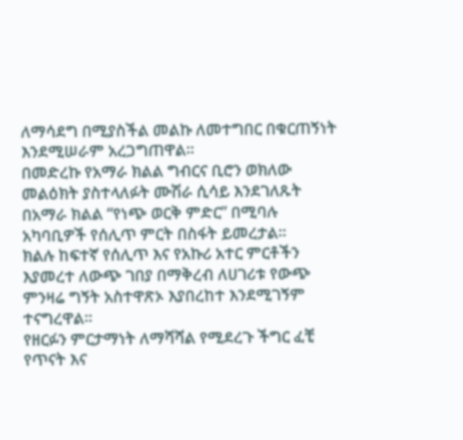ለማሳደግ በሚያስችል መልኩ ለመተግበር በቁርጠኝነት እንደሚሠራም አረጋግጠዋል።
በመድረኩ የአማራ ክልል ግብርና ቢሮን ወክለው መልዕክት ያስተላለፉት ሙሽራ ሲሳይ እንደገለጹት በአማራ ክልል “የነጭ ወርቅ ምድር” በሚባሉ አካባቢዎች የሰሊጥ ምርት በስፋት ይመረታል።
ክልሉ ከፍተኛ የሰሊጥ እና የአኩሪ አተር ምርቶችን እያመረተ ለውጭ ገበያ በማቅረብ ለሀገሪቱ የውጭ ምንዛሬ ግኝት አስተዋጽኦ እያበረከተ እንደሚገኝም ተናግረዋል።
የዘርፉን ምርታማነት ለማሻሻል የሚደረጉ ችግር ፈቺ የጥናት እና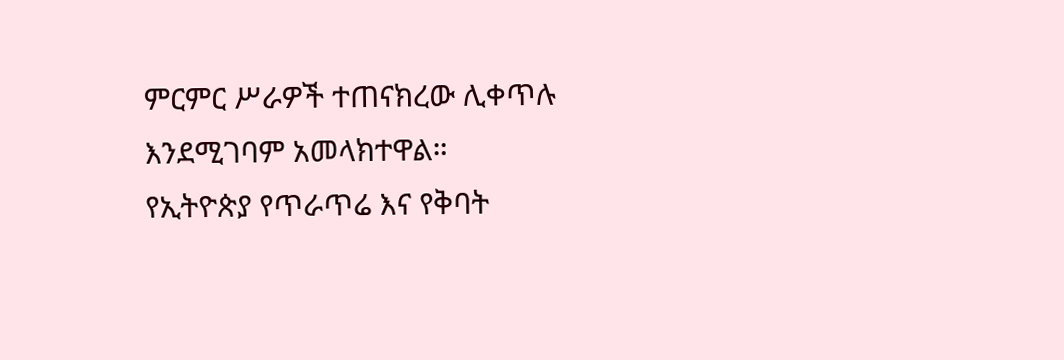ምርምር ሥራዎች ተጠናክረው ሊቀጥሉ እንደሚገባም አመላክተዋል።
የኢትዮጵያ የጥራጥሬ እና የቅባት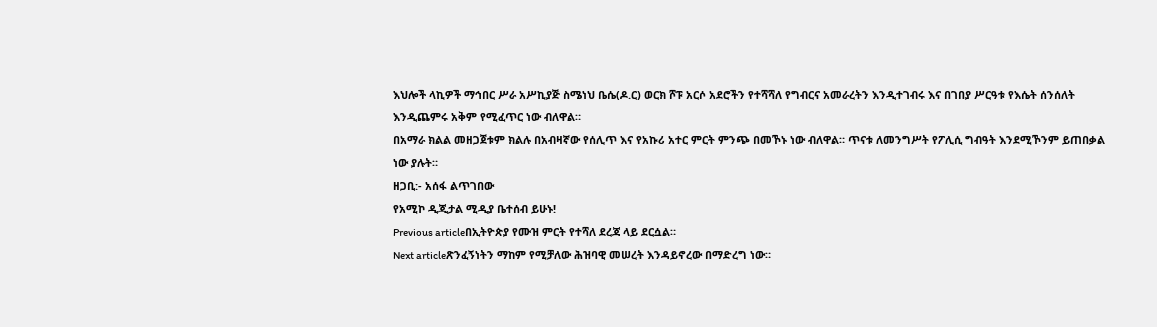እህሎች ላኪዎች ማኅበር ሥራ አሥኪያጅ ስሜነህ ቤሴ(ዶ.ር) ወርክ ሾፑ አርሶ አደሮችን የተሻሻለ የግብርና አመራረትን እንዲተገብሩ እና በገበያ ሥርዓቱ የእሴት ሰንሰለት እንዲጨምሩ አቅም የሚፈጥር ነው ብለዋል።
በአማራ ክልል መዘጋጀቱም ክልሉ በአብዛኛው የሰሊጥ እና የአኩሪ አተር ምርት ምንጭ በመኾኑ ነው ብለዋል። ጥናቱ ለመንግሥት የፖሊሲ ግብዓት እንደሚኾንም ይጠበቃል ነው ያሉት።
ዘጋቢ:- አሰፋ ልጥገበው
የአሚኮ ዲጂታል ሚዲያ ቤተሰብ ይሁኑ!
Previous articleበኢትዮጵያ የሙዝ ምርት የተሻለ ደረጃ ላይ ደርሷል።
Next articleጽንፈኝነትን ማከም የሚቻለው ሕዝባዊ መሠረት እንዳይኖረው በማድረግ ነው።